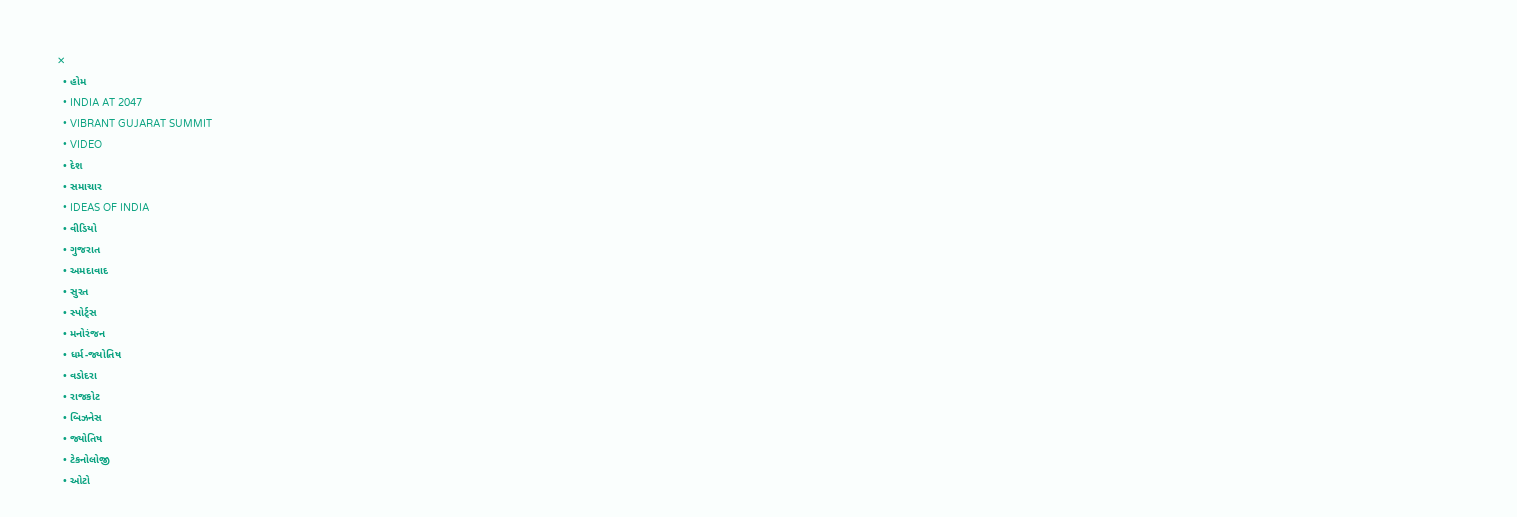✕
  • હોમ
  • INDIA AT 2047
  • VIBRANT GUJARAT SUMMIT
  • VIDEO
  • દેશ
  • સમાચાર
  • IDEAS OF INDIA
  • વીડિયો
  • ગુજરાત
  • અમદાવાદ
  • સુરત
  • સ્પોર્ટ્સ
  • મનોરંજન
  • ધર્મ-જ્યોતિષ
  • વડોદરા
  • રાજકોટ
  • બિઝનેસ
  • જ્યોતિષ
  • ટેકનોલોજી
  • ઓટો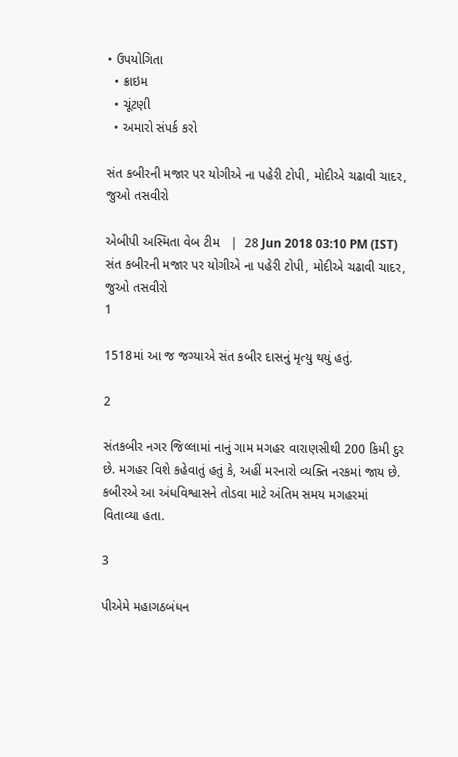• ઉપયોગિતા
  • ક્રાઇમ
  • ચૂંટણી
  • અમારો સંપર્ક કરો

સંત કબીરની મજાર પર યોગીએ ના પહેરી ટોપી, મોદીએ ચઢાવી ચાદર, જુઓ તસવીરો

એબીપી અસ્મિતા વેબ ટીમ   |  28 Jun 2018 03:10 PM (IST)
સંત કબીરની મજાર પર યોગીએ ના પહેરી ટોપી, મોદીએ ચઢાવી ચાદર, જુઓ તસવીરો
1

1518માં આ જ જગ્યાએ સંત કબીર દાસનું મૃત્યુ થયું હતું.

2

સંતકબીર નગર જિલ્લામાં નાનું ગામ મગહર વારાણસીથી 200 કિમી દુર છે. મગહર વિશે કહેવાતું હતું કે, અહીં મરનારો વ્યક્તિ નરકમાં જાય છે. કબીરએ આ અંધવિશ્વાસને તોડવા માટે અંતિમ સમય મગહરમાં વિતાવ્યા હતા.

3

પીએમે મહાગઠબંધન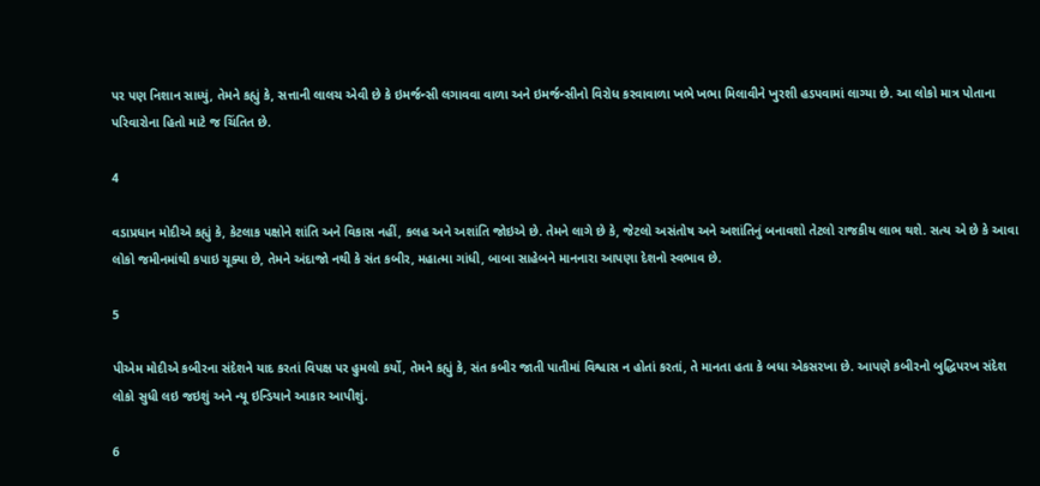પર પણ નિશાન સાધ્યું, તેમને કહ્યું કે, સત્તાની લાલચ એવી છે કે ઇમર્જન્સી લગાવવા વાળા અને ઇમર્જન્સીનો વિરોધ કરવાવાળા ખભે ખભા મિલાવીને ખુરશી હડપવામાં લાગ્યા છે. આ લોકો માત્ર પોતાના પરિવારોના હિતો માટે જ ચિંતિત છે.

4

વડાપ્રધાન મોદીએ કહ્યું કે, કેટલાક પક્ષોને શાંતિ અને વિકાસ નહીં, કલહ અને અશાંતિ જોઇએ છે. તેમને લાગે છે કે, જેટલો અસંતોષ અને અશાંતિનું બનાવશો તેટલો રાજકીય લાભ થશે. સત્ય એ છે કે આવા લોકો જમીનમાંથી કપાઇ ચૂક્યા છે, તેમને અંદાજો નથી કે સંત કબીર, મહાત્મા ગાંધી, બાબા સાહેબને માનનારા આપણા દેશનો સ્વભાવ છે.

5

પીએમ મોદીએ કબીરના સંદેશને યાદ કરતાં વિપક્ષ પર હુમલો કર્યો, તેમને કહ્યું કે, સંત કબીર જાતી પાતીમાં વિશ્વાસ ન હોતાં કરતાં, તે માનતા હતા કે બધા એકસરખા છે. આપણે કબીરનો બુદ્ધિપરખ સંદેશ લોકો સુધી લઇ જઇશું અને ન્યૂ ઇન્ડિયાને આકાર આપીશું.

6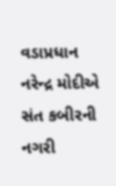વડાપ્રધાન નરેન્દ્ર મોદીએ સંત કબીરની નગરી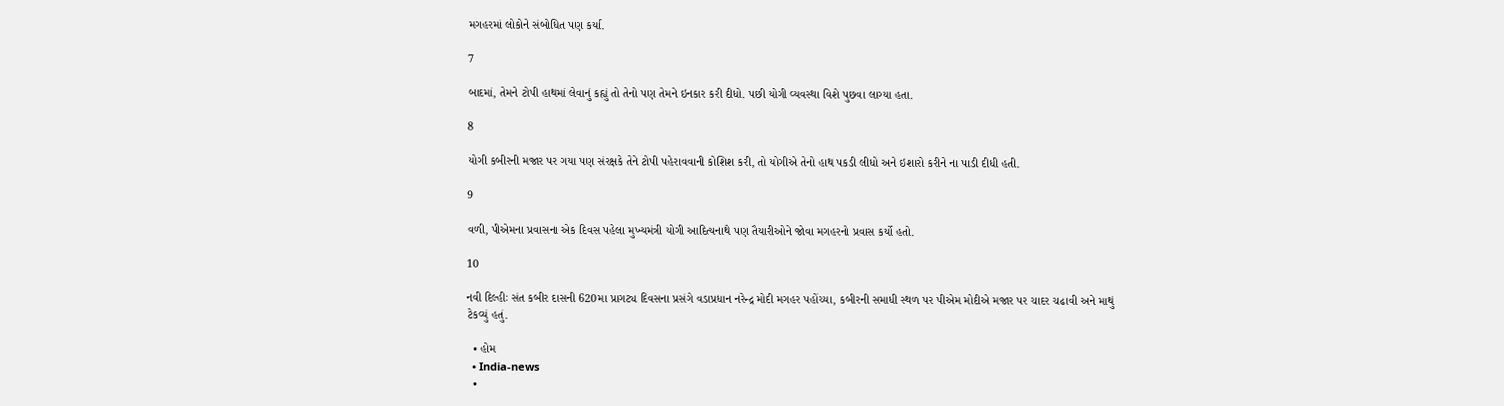મગહરમાં લોકોને સંબોધિત પણ કર્યા.

7

બાદમાં, તેમને ટોપી હાથમાં લેવાનું કહ્યું તો તેનો પણ તેમને ઇનકાર કરી દીધો. પછી યોગી વ્યવસ્થા વિશે પુછવા લાગ્યા હતા.

8

યોગી કબીરની મજાર પર ગયા પણ સંરક્ષકે તેને ટોપી પહેરાવવાની કોશિશ કરી, તો યોગીએ તેનો હાથ પકડી લીધો અને ઇશારો કરીને ના પાડી દીધી હતી.

9

વળી, પીએમના પ્રવાસના એક દિવસ પહેલા મુખ્યમંત્રી યોગી આદિત્યનાથે પણ તૈયારીઓને જોવા મગહરનો પ્રવાસ કર્યો હતો.

10

નવી દિલ્હીઃ સંત કબીર દાસની 620મા પ્રાગટ્ય દિવસના પ્રસંગે વડાપ્રધાન નરેન્દ્ર મોદી મગહર પહોંચ્યા, કબીરની સમાધી સ્થળ પર પીએમ મોદીએ મજાર પર ચાદર ચઢાવી અને માથું ટેકવ્યું હતું.

  • હોમ
  • India-news
  •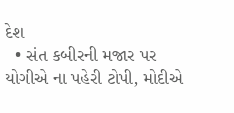દેશ
  • સંત કબીરની મજાર પર યોગીએ ના પહેરી ટોપી, મોદીએ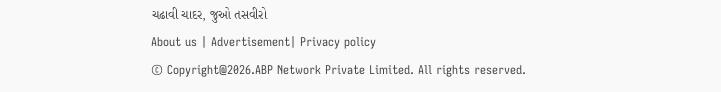ચઢાવી ચાદર, જુઓ તસવીરો
About us | Advertisement| Privacy policy
© Copyright@2026.ABP Network Private Limited. All rights reserved.